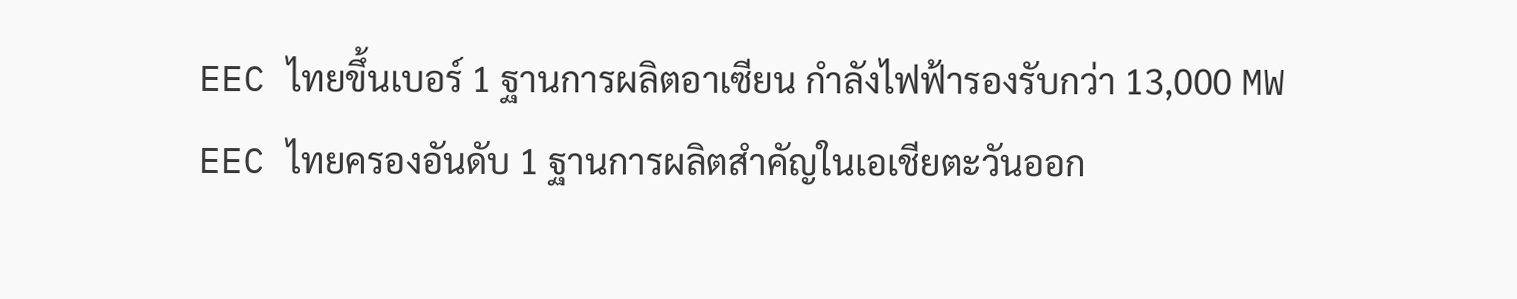EEC ไทยขึ้นเบอร์ 1 ฐานการผลิตอาเซียน กำลังไฟฟ้ารองรับกว่า 13,000 MW
EEC ไทยครองอันดับ 1 ฐานการผลิตสำคัญในเอเชียตะวันออก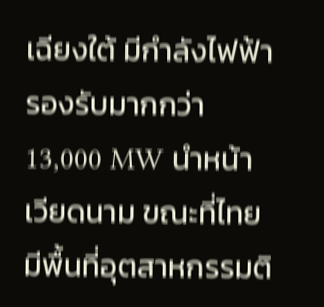เฉียงใต้ มีกำลังไฟฟ้ารองรับมากกว่า 13,000 MW นำหน้าเวียดนาม ขณะที่ไทยมีพื้นที่อุตสาหกรรมติ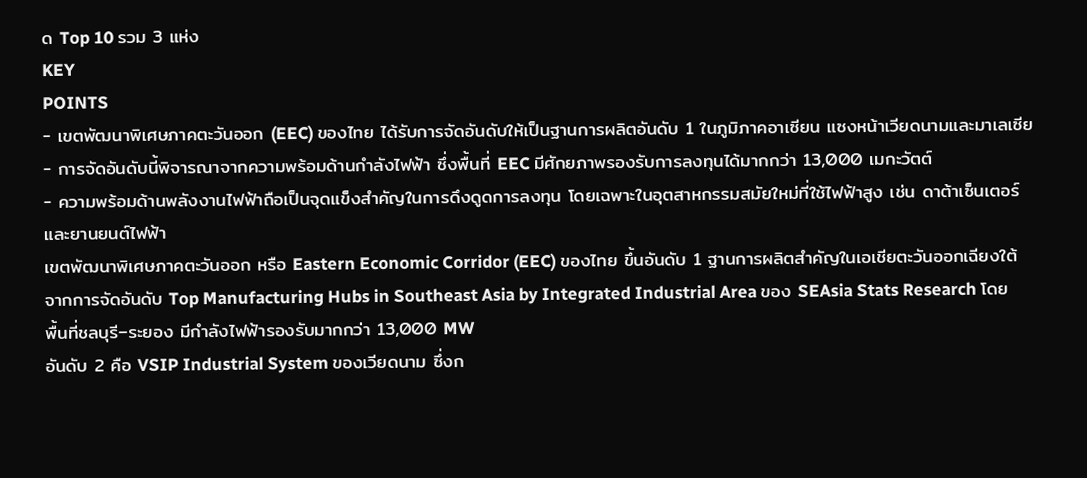ด Top 10 รวม 3 แห่ง
KEY
POINTS
- เขตพัฒนาพิเศษภาคตะวันออก (EEC) ของไทย ได้รับการจัดอันดับให้เป็นฐานการผลิตอันดับ 1 ในภูมิภาคอาเซียน แซงหน้าเวียดนามและมาเลเซีย
- การจัดอันดับนี้พิจารณาจากความพร้อมด้านกำลังไฟฟ้า ซึ่งพื้นที่ EEC มีศักยภาพรองรับการลงทุนได้มากกว่า 13,000 เมกะวัตต์
- ความพร้อมด้านพลังงานไฟฟ้าถือเป็นจุดแข็งสำคัญในการดึงดูดการลงทุน โดยเฉพาะในอุตสาหกรรมสมัยใหม่ที่ใช้ไฟฟ้าสูง เช่น ดาต้าเซ็นเตอร์ และยานยนต์ไฟฟ้า
เขตพัฒนาพิเศษภาคตะวันออก หรือ Eastern Economic Corridor (EEC) ของไทย ขึ้นอันดับ 1 ฐานการผลิตสำคัญในเอเชียตะวันออกเฉียงใต้ จากการจัดอันดับ Top Manufacturing Hubs in Southeast Asia by Integrated Industrial Area ของ SEAsia Stats Research โดยพื้นที่ชลบุรี–ระยอง มีกำลังไฟฟ้ารองรับมากกว่า 13,000 MW
อันดับ 2 คือ VSIP Industrial System ของเวียดนาม ซึ่งก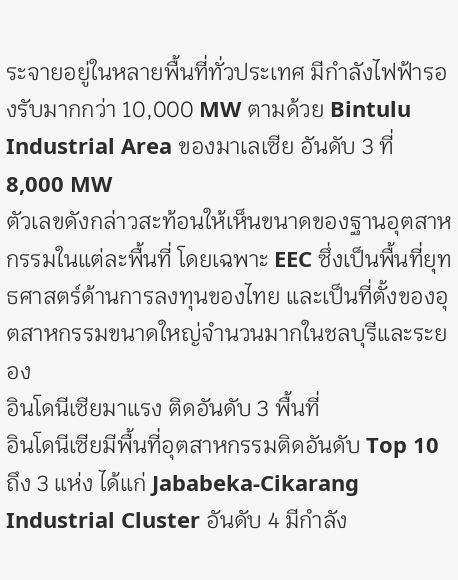ระจายอยู่ในหลายพื้นที่ทั่วประเทศ มีกำลังไฟฟ้ารองรับมากกว่า 10,000 MW ตามด้วย Bintulu Industrial Area ของมาเลเซีย อันดับ 3 ที่ 8,000 MW
ตัวเลขดังกล่าวสะท้อนให้เห็นขนาดของฐานอุตสาหกรรมในแต่ละพื้นที่ โดยเฉพาะ EEC ซึ่งเป็นพื้นที่ยุทธศาสตร์ด้านการลงทุนของไทย และเป็นที่ตั้งของอุตสาหกรรมขนาดใหญ่จำนวนมากในชลบุรีและระยอง
อินโดนีเซียมาแรง ติดอันดับ 3 พื้นที่
อินโดนีเซียมีพื้นที่อุตสาหกรรมติดอันดับ Top 10 ถึง 3 แห่ง ได้แก่ Jababeka-Cikarang Industrial Cluster อันดับ 4 มีกำลัง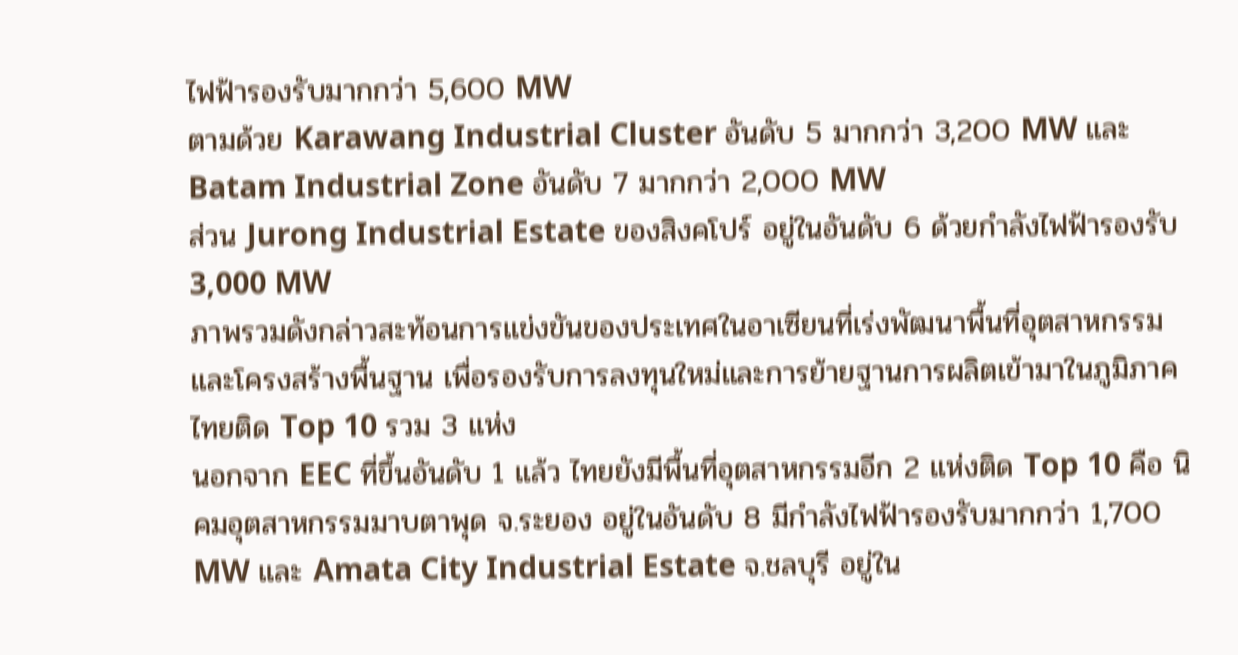ไฟฟ้ารองรับมากกว่า 5,600 MW
ตามด้วย Karawang Industrial Cluster อันดับ 5 มากกว่า 3,200 MW และ Batam Industrial Zone อันดับ 7 มากกว่า 2,000 MW
ส่วน Jurong Industrial Estate ของสิงคโปร์ อยู่ในอันดับ 6 ด้วยกำลังไฟฟ้ารองรับ 3,000 MW
ภาพรวมดังกล่าวสะท้อนการแข่งขันของประเทศในอาเซียนที่เร่งพัฒนาพื้นที่อุตสาหกรรมและโครงสร้างพื้นฐาน เพื่อรองรับการลงทุนใหม่และการย้ายฐานการผลิตเข้ามาในภูมิภาค
ไทยติด Top 10 รวม 3 แห่ง
นอกจาก EEC ที่ขึ้นอันดับ 1 แล้ว ไทยยังมีพื้นที่อุตสาหกรรมอีก 2 แห่งติด Top 10 คือ นิคมอุตสาหกรรมมาบตาพุด จ.ระยอง อยู่ในอันดับ 8 มีกำลังไฟฟ้ารองรับมากกว่า 1,700 MW และ Amata City Industrial Estate จ.ชลบุรี อยู่ใน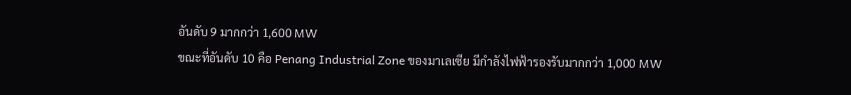อันดับ 9 มากกว่า 1,600 MW
ขณะที่อันดับ 10 คือ Penang Industrial Zone ของมาเลเซีย มีกำลังไฟฟ้ารองรับมากกว่า 1,000 MW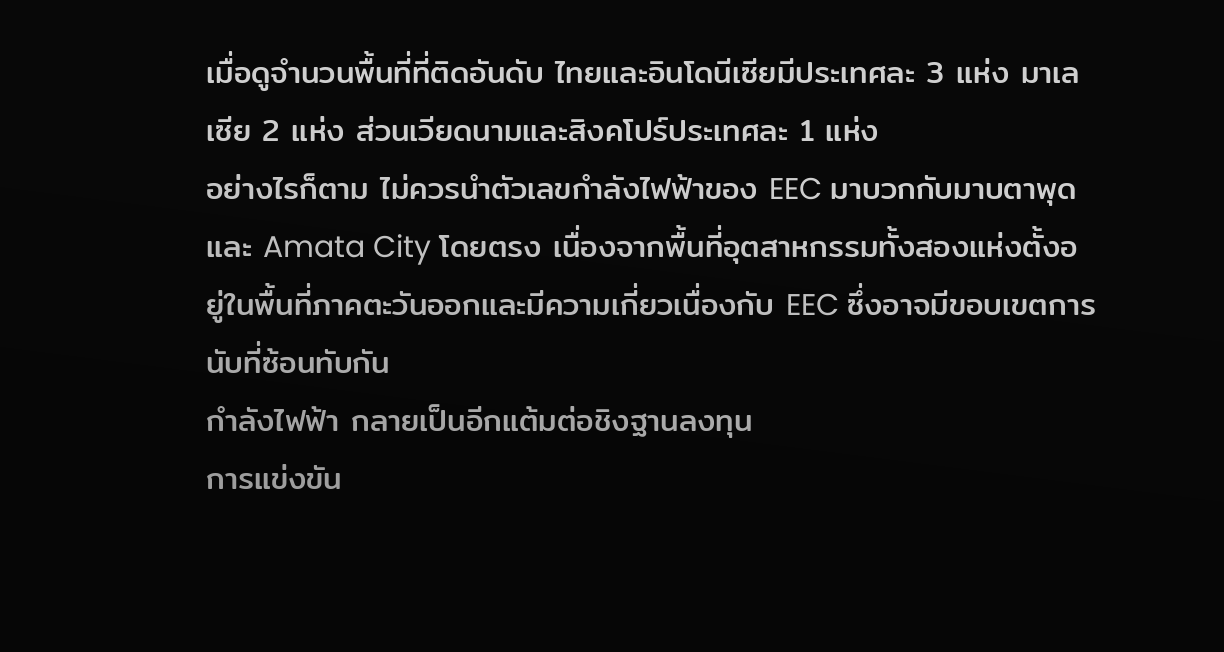เมื่อดูจำนวนพื้นที่ที่ติดอันดับ ไทยและอินโดนีเซียมีประเทศละ 3 แห่ง มาเลเซีย 2 แห่ง ส่วนเวียดนามและสิงคโปร์ประเทศละ 1 แห่ง
อย่างไรก็ตาม ไม่ควรนำตัวเลขกำลังไฟฟ้าของ EEC มาบวกกับมาบตาพุดและ Amata City โดยตรง เนื่องจากพื้นที่อุตสาหกรรมทั้งสองแห่งตั้งอยู่ในพื้นที่ภาคตะวันออกและมีความเกี่ยวเนื่องกับ EEC ซึ่งอาจมีขอบเขตการนับที่ซ้อนทับกัน
กำลังไฟฟ้า กลายเป็นอีกแต้มต่อชิงฐานลงทุน
การแข่งขัน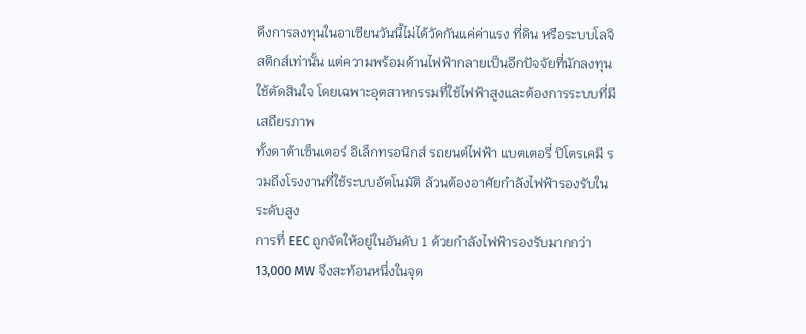ดึงการลงทุนในอาเซียนวันนี้ไม่ได้วัดกันแค่ค่าแรง ที่ดิน หรือระบบโลจิสติกส์เท่านั้น แต่ความพร้อมด้านไฟฟ้ากลายเป็นอีกปัจจัยที่นักลงทุนใช้ตัดสินใจ โดยเฉพาะอุตสาหกรรมที่ใช้ไฟฟ้าสูงและต้องการระบบที่มีเสถียรภาพ
ทั้งดาต้าเซ็นเตอร์ อิเล็กทรอนิกส์ รถยนต์ไฟฟ้า แบตเตอรี่ ปิโตรเคมี รวมถึงโรงงานที่ใช้ระบบอัตโนมัติ ล้วนต้องอาศัยกำลังไฟฟ้ารองรับในระดับสูง
การที่ EEC ถูกจัดให้อยู่ในอันดับ 1 ด้วยกำลังไฟฟ้ารองรับมากกว่า 13,000 MW จึงสะท้อนหนึ่งในจุด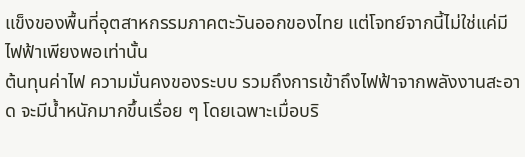แข็งของพื้นที่อุตสาหกรรมภาคตะวันออกของไทย แต่โจทย์จากนี้ไม่ใช่แค่มีไฟฟ้าเพียงพอเท่านั้น
ต้นทุนค่าไฟ ความมั่นคงของระบบ รวมถึงการเข้าถึงไฟฟ้าจากพลังงานสะอาด จะมีน้ำหนักมากขึ้นเรื่อย ๆ โดยเฉพาะเมื่อบริ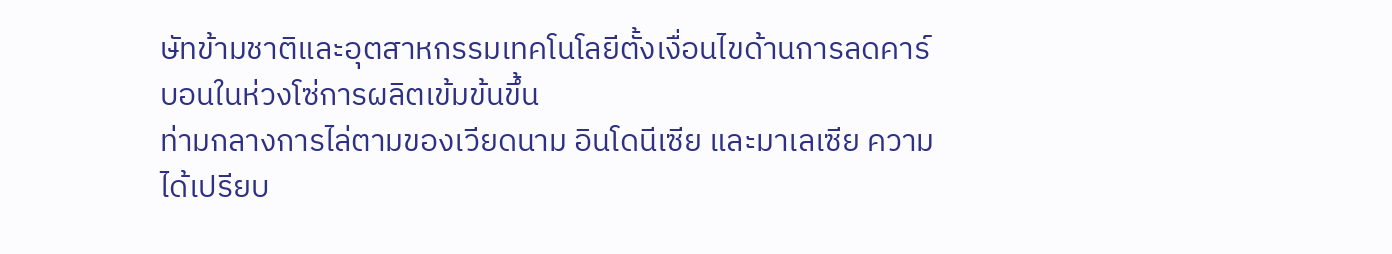ษัทข้ามชาติและอุตสาหกรรมเทคโนโลยีตั้งเงื่อนไขด้านการลดคาร์บอนในห่วงโซ่การผลิตเข้มข้นขึ้น
ท่ามกลางการไล่ตามของเวียดนาม อินโดนีเซีย และมาเลเซีย ความได้เปรียบ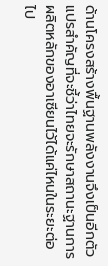ด้านโครงสร้างพื้นฐานพลังงานจึงเป็นอีกตัวแปรสำคัญที่จะชี้ว่าไทยจะรักษาสถานะฐานการผลิตหลักของอาเซียนไว้ได้แค่ไหนในระยะต่อไป